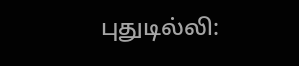புதுடில்லி: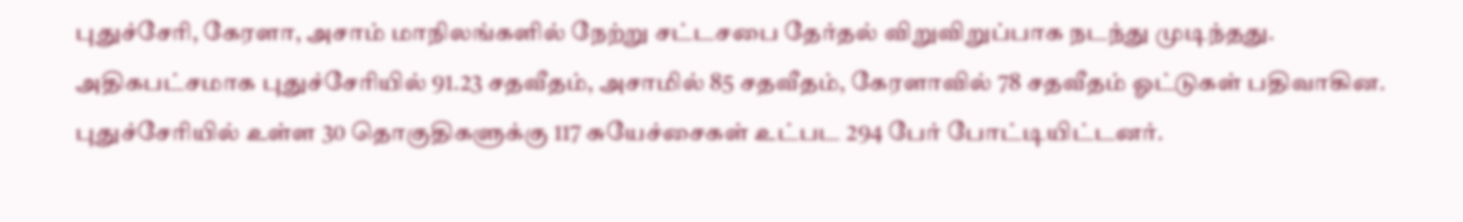புதுச்சேரி, கேரளா, அசாம் மாநிலங்களில் நேற்று சட்டசபை தேர்தல் விறுவிறுப்பாக நடந்து முடிந்தது. அதிகபட்சமாக புதுச்சேரியில் 91.23 சதவீதம், அசாமில் 85 சதவீதம், கேரளாவில் 78 சதவீதம் ஓட்டுகள் பதிவாகின.
புதுச்சேரியில் உள்ள 30 தொகுதிகளுக்கு 117 சுயேச்சைகள் உட்பட 294 பேர் போட்டியிட்டனர்.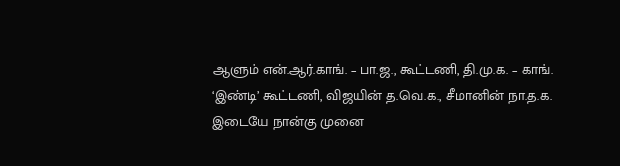ஆளும் என்.ஆர்.காங். – பா.ஜ., கூட்டணி, தி.மு.க. – காங். ‘இண்டி’ கூட்டணி, விஜயின் த.வெ.க., சீமானின் நா.த.க. இடையே நான்கு முனை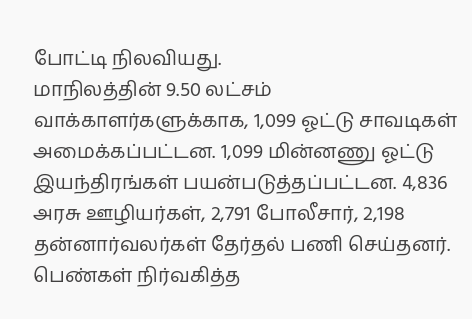போட்டி நிலவியது.
மாநிலத்தின் 9.50 லட்சம் வாக்காளர்களுக்காக, 1,099 ஓட்டு சாவடிகள் அமைக்கப்பட்டன. 1,099 மின்னணு ஓட்டு இயந்திரங்கள் பயன்படுத்தப்பட்டன. 4,836 அரசு ஊழியர்கள், 2,791 போலீசார், 2,198 தன்னார்வலர்கள் தேர்தல் பணி செய்தனர். பெண்கள் நிர்வகித்த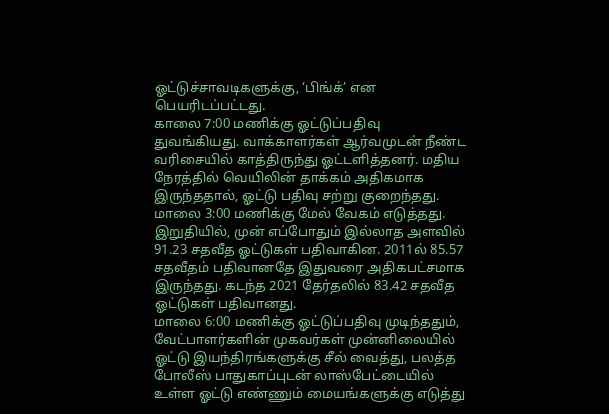ஓட்டுச்சாவடிகளுக்கு, ‘பிங்க்’ என பெயரிடப்பட்டது.
காலை 7:00 மணிக்கு ஓட்டுப்பதிவு துவங்கியது. வாக்காளர்கள் ஆர்வமுடன் நீண்ட வரிசையில் காத்திருந்து ஓட்டளித்தனர். மதிய நேரத்தில் வெயிலின் தாக்கம் அதிகமாக இருந்ததால், ஓட்டு பதிவு சற்று குறைந்தது. மாலை 3:00 மணிக்கு மேல் வேகம் எடுத்தது. இறுதியில், முன் எப்போதும் இல்லாத அளவில் 91.23 சதவீத ஓட்டுகள் பதிவாகின. 2011ல் 85.57 சதவீதம் பதிவானதே இதுவரை அதிகபட்சமாக இருந்தது. கடந்த 2021 தேர்தலில் 83.42 சதவீத ஓட்டுகள் பதிவானது.
மாலை 6:00 மணிக்கு ஓட்டுப்பதிவு முடிந்ததும், வேட்பாளர்களின் முகவர்கள் முன்னிலையில் ஓட்டு இயந்திரங்களுக்கு சீல் வைத்து, பலத்த போலீஸ் பாதுகாப்புடன் லாஸ்பேட்டையில் உள்ள ஓட்டு எண்ணும் மையங்களுக்கு எடுத்து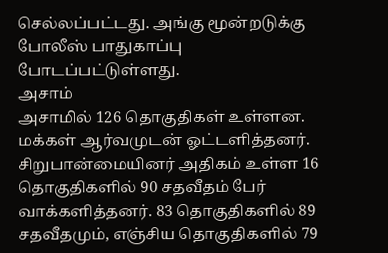செல்லப்பட்டது. அங்கு மூன்றடுக்கு போலீஸ் பாதுகாப்பு போடப்பட்டுள்ளது.
அசாம்
அசாமில் 126 தொகுதிகள் உள்ளன. மக்கள் ஆர்வமுடன் ஓட்டளித்தனர். சிறுபான்மையினர் அதிகம் உள்ள 16 தொகுதிகளில் 90 சதவீதம் பேர் வாக்களித்தனர். 83 தொகுதிகளில் 89 சதவீதமும், எஞ்சிய தொகுதிகளில் 79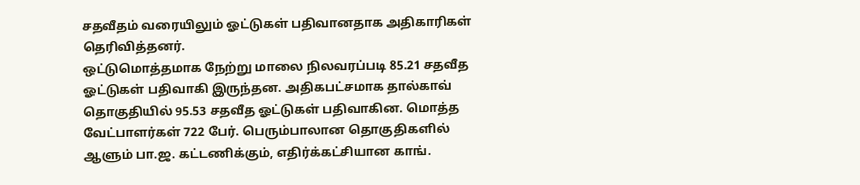சதவீதம் வரையிலும் ஓட்டுகள் பதிவானதாக அதிகாரிகள் தெரிவித்தனர்.
ஒட்டுமொத்தமாக நேற்று மாலை நிலவரப்படி 85.21 சதவீத ஓட்டுகள் பதிவாகி இருந்தன. அதிகபட்சமாக தால்காவ் தொகுதியில் 95.53 சதவீத ஓட்டுகள் பதிவாகின. மொத்த வேட்பாளர்கள் 722 பேர். பெரும்பாலான தொகுதிகளில் ஆளும் பா.ஜ. கட்டணிக்கும், எதிர்க்கட்சியான காங்.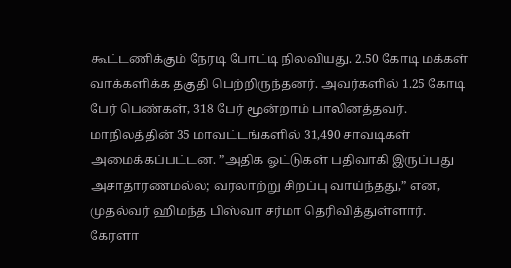கூட்டணிக்கும் நேரடி போட்டி நிலவியது. 2.50 கோடி மக்கள் வாக்களிக்க தகுதி பெற்றிருந்தனர். அவர்களில் 1.25 கோடி பேர் பெண்கள், 318 பேர் மூன்றாம் பாலினத்தவர்.
மாநிலத்தின் 35 மாவட்டங்களில் 31,490 சாவடிகள் அமைக்கப்பட்டன. ”அதிக ஓட்டுகள் பதிவாகி இருப்பது அசாதாரணமல்ல; வரலாற்று சிறப்பு வாய்ந்தது,” என, முதல்வர் ஹிமந்த பிஸ்வா சர்மா தெரிவித்துள்ளார்.
கேரளா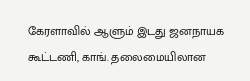கேரளாவில் ஆளும் இடது ஜனநாயக கூட்டணி, காங். தலைமையிலான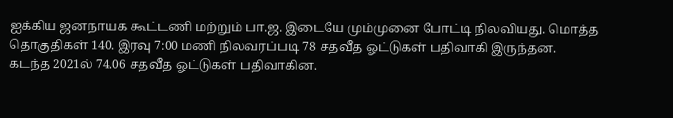ஐக்கிய ஜனநாயக கூட்டணி மற்றும் பா.ஜ. இடையே மும்முனை போட்டி நிலவியது. மொத்த தொகுதிகள் 140. இரவு 7:00 மணி நிலவரப்படி 78 சதவீத ஓட்டுகள் பதிவாகி இருந்தன.
கடந்த 2021ல் 74.06 சதவீத ஓட்டுகள் பதிவாகின.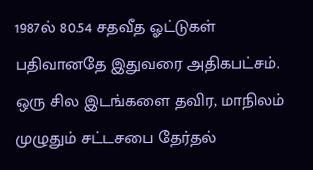1987ல் 80.54 சதவீத ஓட்டுகள் பதிவானதே இதுவரை அதிகபட்சம். ஒரு சில இடங்களை தவிர, மாநிலம் முழுதும் சட்டசபை தேர்தல்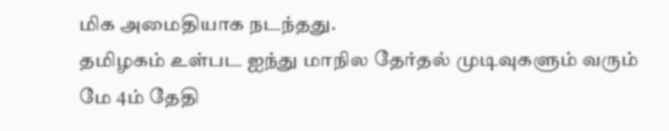மிக அமைதியாக நடந்தது.
தமிழகம் உள்பட ஐந்து மாநில தேர்தல் முடிவுகளும் வரும் மே 4ம் தேதி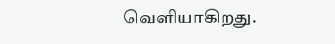வெளியாகிறது.